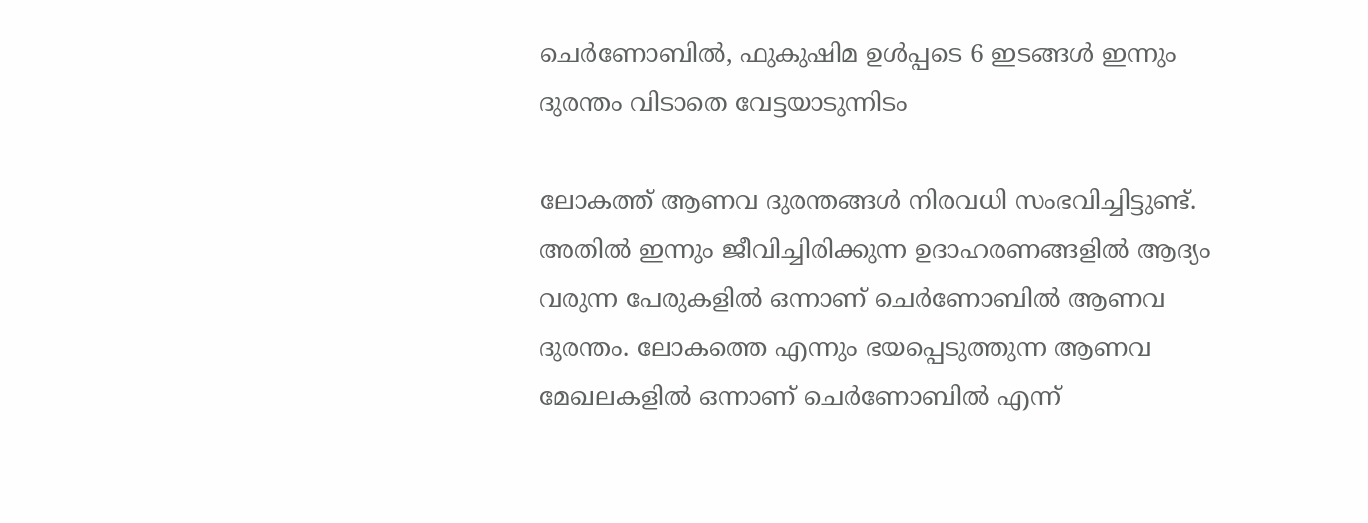ചെര്‍ണോബില്‍, ഫുകുഷിമ ഉള്‍പ്പടെ 6 ഇടങ്ങള്‍ ഇന്നും ദുരന്തം വിടാതെ വേട്ടയാടുന്നിടം

ലോകത്ത് ആണവ ദുരന്തങ്ങള്‍ നിരവധി സംഭവിച്ചിട്ടുണ്ട്. അതില്‍ ഇന്നും ജീവിച്ചിരിക്കുന്ന ഉദാഹരണങ്ങളില്‍ ആദ്യം വരുന്ന പേരുകളില്‍ ഒന്നാണ് ചെര്‍ണോബില്‍ ആണവ ദുരന്തം. ലോകത്തെ എന്നും ഭയപ്പെടുത്തുന്ന ആണവ മേഖലകളില്‍ ഒന്നാണ് ചെര്‍ണോബില്‍ എന്ന്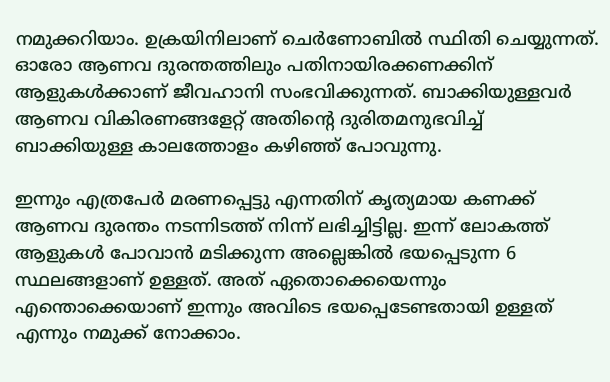നമുക്കറിയാം. ഉക്രയിനിലാണ് ചെര്‍ണോബില്‍ സ്ഥിതി ചെയ്യുന്നത്. ഓരോ ആണവ ദുരന്തത്തിലും പതിനായിരക്കണക്കിന് ആളുകള്‍ക്കാണ് ജീവഹാനി സംഭവിക്കുന്നത്. ബാക്കിയുള്ളവര്‍ ആണവ വികിരണങ്ങളേറ്റ് അതിന്റെ ദുരിതമനുഭവിച്ച് ബാക്കിയുള്ള കാലത്തോളം കഴിഞ്ഞ് പോവുന്നു.

ഇന്നും എത്രപേര്‍ മരണപ്പെട്ടു എന്നതിന് കൃത്യമായ കണക്ക് ആണവ ദുരന്തം നടന്നിടത്ത് നിന്ന് ലഭിച്ചിട്ടില്ല. ഇന്ന് ലോകത്ത് ആളുകള്‍ പോവാന്‍ മടിക്കുന്ന അല്ലെങ്കില്‍ ഭയപ്പെടുന്ന 6 സ്ഥലങ്ങളാണ് ഉള്ളത്. അത് ഏതൊക്കെയെന്നും എന്തൊക്കെയാണ് ഇന്നും അവിടെ ഭയപ്പെടേണ്ടതായി ഉള്ളത് എന്നും നമുക്ക് നോക്കാം.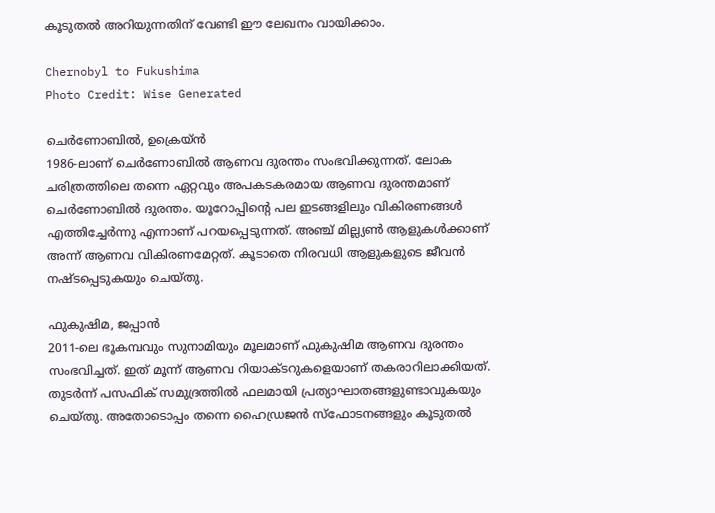കൂടുതല്‍ അറിയുന്നതിന് വേണ്ടി ഈ ലേഖനം വായിക്കാം.

Chernobyl to Fukushima
Photo Credit: Wise Generated

ചെര്‍ണോബില്‍, ഉക്രെയ്ന്‍
1986-ലാണ് ചെര്‍ണോബില്‍ ആണവ ദുരന്തം സംഭവിക്കുന്നത്. ലോക ചരിത്രത്തിലെ തന്നെ ഏറ്റവും അപകടകരമായ ആണവ ദുരന്തമാണ് ചെര്‍ണോബില്‍ ദുരന്തം. യൂറോപ്പിന്റെ പല ഇടങ്ങളിലും വികിരണങ്ങള്‍ എത്തിച്ചേര്‍ന്നു എന്നാണ് പറയപ്പെടുന്നത്. അഞ്ച് മില്ല്യണ്‍ ആളുകള്‍ക്കാണ് അന്ന് ആണവ വികിരണമേറ്റത്. കൂടാതെ നിരവധി ആളുകളുടെ ജീവന്‍ നഷ്ടപ്പെടുകയും ചെയ്തു.

ഫുകുഷിമ, ജപ്പാന്‍
2011-ലെ ഭൂകമ്പവും സുനാമിയും മൂലമാണ് ഫുകുഷിമ ആണവ ദുരന്തം സംഭവിച്ചത്. ഇത് മൂന്ന് ആണവ റിയാക്ടറുകളെയാണ് തകരാറിലാക്കിയത്. തുടര്‍ന്ന് പസഫിക് സമുദ്രത്തില്‍ ഫലമായി പ്രത്യാഘാതങ്ങളുണ്ടാവുകയും ചെയ്തു. അതോടൊപ്പം തന്നെ ഹൈഡ്രജന്‍ സ്‌ഫോടനങ്ങളും കൂടുതല്‍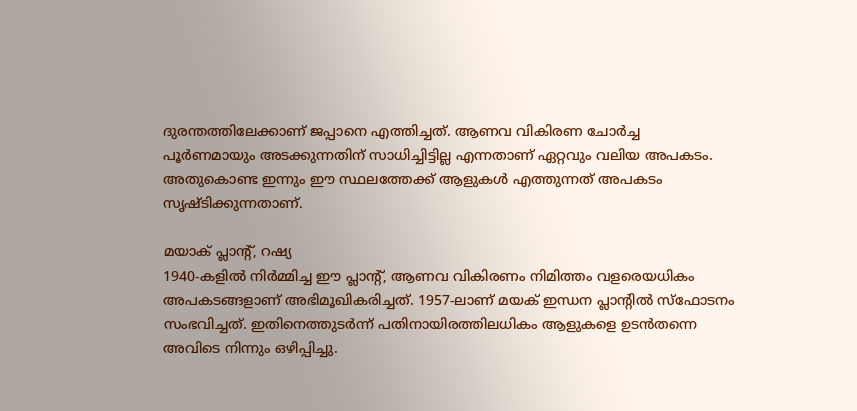ദുരന്തത്തിലേക്കാണ് ജപ്പാനെ എത്തിച്ചത്. ആണവ വികിരണ ചോര്‍ച്ച പൂര്‍ണമായും അടക്കുന്നതിന് സാധിച്ചിട്ടില്ല എന്നതാണ് ഏറ്റവും വലിയ അപകടം. അതുകൊണ്ട ഇന്നും ഈ സ്ഥലത്തേക്ക് ആളുകള്‍ എത്തുന്നത് അപകടം സൃഷ്ടിക്കുന്നതാണ്.

മയാക് പ്ലാന്റ്, റഷ്യ
1940-കളില്‍ നിര്‍മ്മിച്ച ഈ പ്ലാന്റ്, ആണവ വികിരണം നിമിത്തം വളരെയധികം അപകടങ്ങളാണ് അഭിമൂഖികരിച്ചത്. 1957-ലാണ് മയക് ഇന്ധന പ്ലാന്റില്‍ സ്‌ഫോടനം സംഭവിച്ചത്. ഇതിനെത്തുടര്‍ന്ന് പതിനായിരത്തിലധികം ആളുകളെ ഉടന്‍തന്നെ അവിടെ നിന്നും ഒഴിപ്പിച്ചു.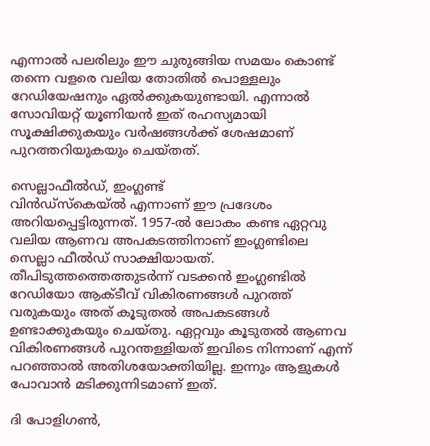എന്നാല്‍ പലരിലും ഈ ചുരുങ്ങിയ സമയം കൊണ്ട് തന്നെ വളരെ വലിയ തോതില്‍ പൊള്ളലും റേഡിയേഷനും ഏല്‍ക്കുകയുണ്ടായി. എന്നാല്‍ സോവിയറ്റ് യൂണിയന്‍ ഇത് രഹസ്യമായി സൂക്ഷിക്കുകയും വര്‍ഷങ്ങള്‍ക്ക് ശേഷമാണ് പുറത്തറിയുകയും ചെയ്തത്.

സെല്ലാഫീല്‍ഡ്, ഇംഗ്ലണ്ട്
വിന്‍ഡ്‌സ്‌കെയ്ല്‍ എന്നാണ് ഈ പ്രദേശം അറിയപ്പെട്ടിരുന്നത്. 1957-ല്‍ ലോകം കണ്ട ഏറ്റവു വലിയ ആണവ അപകടത്തിനാണ് ഇംഗ്ലണ്ടിലെ സെല്ലാ ഫീല്‍ഡ് സാക്ഷിയായത്. തീപിടുത്തത്തെത്തുടര്‍ന്ന് വടക്കന്‍ ഇംഗ്ലണ്ടില്‍ റേഡിയോ ആക്ടീവ് വികിരണങ്ങള്‍ പുറത്ത് വരുകയും അത് കൂടുതല്‍ അപകടങ്ങള്‍ ഉണ്ടാക്കുകയും ചെയ്തു. ഏറ്റവും കൂടുതല്‍ ആണവ വികിരണങ്ങള്‍ പുറന്തള്ളിയത് ഇവിടെ നിന്നാണ് എന്ന് പറഞ്ഞാല്‍ അതിശയോക്തിയില്ല. ഇന്നും ആളുകള്‍ പോവാന്‍ മടിക്കുന്നിടമാണ് ഇത്.

ദി പോളിഗണ്‍,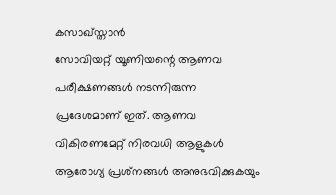കസാഖ്‌സ്താന്‍
സോവിയറ്റ് യൂണിയന്റെ ആണവ പരീക്ഷണങ്ങള്‍ നടന്നിരുന്ന പ്രദേശമാണ് ഇത്. ആണവ വികിരണമേറ്റ് നിരവധി ആളുകള്‍ ആരോഗ്യ പ്രശ്‌നങ്ങള്‍ അനുഭവിക്കുകയും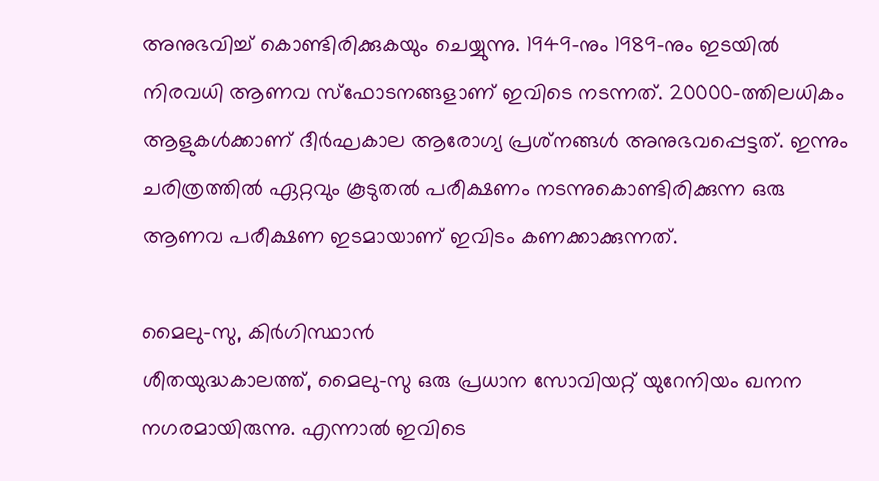അനുഭവിച്ച് കൊണ്ടിരിക്കുകയും ചെയ്യുന്നു. 1949-നും 1989-നും ഇടയില്‍ നിരവധി ആണവ സ്‌ഫോടനങ്ങളാണ് ഇവിടെ നടന്നത്. 20000-ത്തിലധികം ആളുകള്‍ക്കാണ് ദീര്‍ഘകാല ആരോഗ്യ പ്രശ്‌നങ്ങള്‍ അനുഭവപ്പെട്ടത്. ഇന്നും ചരിത്രത്തില്‍ ഏറ്റവും കൂടുതല്‍ പരീക്ഷണം നടന്നുകൊണ്ടിരിക്കുന്ന ഒരു ആണവ പരീക്ഷണ ഇടമായാണ് ഇവിടം കണക്കാക്കുന്നത്.

മൈലു-സു, കിര്‍ഗിസ്ഥാന്‍
ശീതയുദ്ധകാലത്ത്, മൈലു-സു ഒരു പ്രധാന സോവിയറ്റ് യുറേനിയം ഖനന നഗരമായിരുന്നു. എന്നാല്‍ ഇവിടെ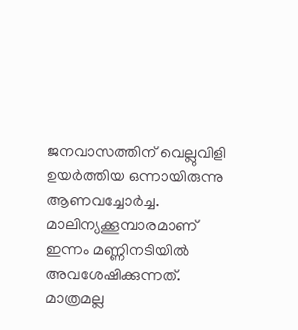ജനവാസത്തിന് വെല്ലുവിളി ഉയര്‍ത്തിയ ഒന്നായിരുന്നു ആണവച്ചോര്‍ച്ച. മാലിന്യക്കൂമ്പാരമാണ് ഇന്നം മണ്ണിനടിയില്‍ അവശേഷിക്കുന്നത്. മാത്രമല്ല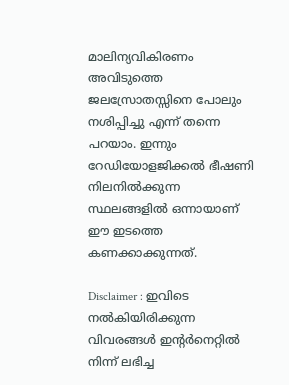മാലിന്യവികിരണം അവിടുത്തെ ജലസ്രോതസ്സിനെ പോലും നശിപ്പിച്ചു എന്ന് തന്നെ പറയാം. ഇന്നും റേഡിയോളജിക്കല്‍ ഭീഷണി നിലനില്‍ക്കുന്ന സ്ഥലങ്ങളില്‍ ഒന്നായാണ് ഈ ഇടത്തെ കണക്കാക്കുന്നത്.

Disclaimer : ഇവിടെ നല്‍കിയിരിക്കുന്ന വിവരങ്ങള്‍ ഇന്റര്‍നെറ്റില്‍ നിന്ന് ലഭിച്ച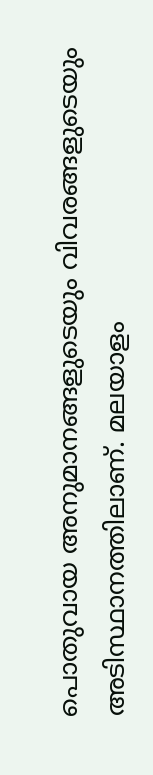പൊതുവായ അനുമാനങ്ങളുടെയും വിവരങ്ങളുടെയും അടിസ്ഥാനത്തിലാണ്. മലയാളം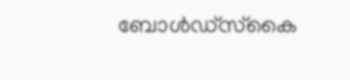ബോള്‍ഡ്സ്‌കൈ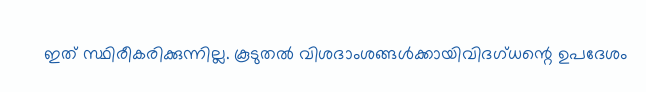ഇത് സ്ഥിരീകരിക്കുന്നില്ല. കൂടുതല്‍ വിശദാംശങ്ങള്‍ക്കായിവിദഗ്ധന്റെ ഉപദേശം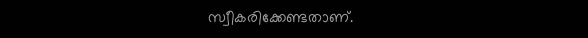സ്വീകരിക്കേണ്ടതാണ്.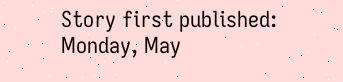Story first published: Monday, May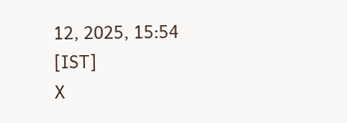12, 2025, 15:54 [IST]
X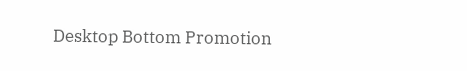Desktop Bottom Promotion